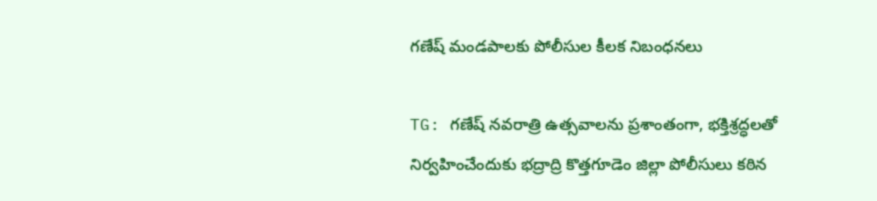గణేష్ మండపాలకు పోలీసుల కీలక నిబంధనలు

TG: గణేష్ నవరాత్రి ఉత్సవాలను ప్రశాంతంగా, భక్తిశ్రద్ధలతో నిర్వహించేందుకు భద్రాద్రి కొత్తగూడెం జిల్లా పోలీసులు కఠిన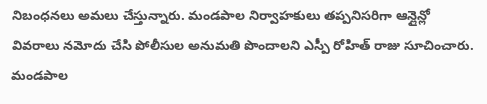నిబంధనలు అమలు చేస్తున్నారు. మండపాల నిర్వాహకులు తప్పనిసరిగా ఆన్లైన్లో వివరాలు నమోదు చేసి పోలీసుల అనుమతి పొందాలని ఎస్పీ రోహిత్ రాజు సూచించారు. మండపాల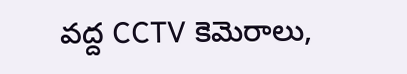వద్ద CCTV కెమెరాలు,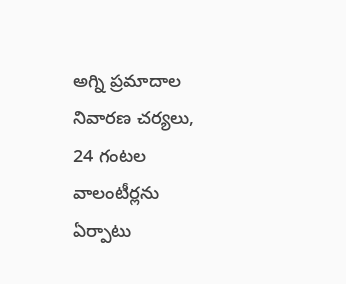అగ్ని ప్రమాదాల నివారణ చర్యలు, 24 గంటల వాలంటీర్లను ఏర్పాటు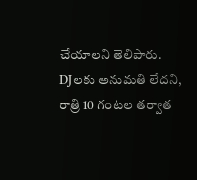చేయాలని తెలిపారు. DJలకు అనుమతి లేదని, రాత్రి 10 గంటల తర్వాత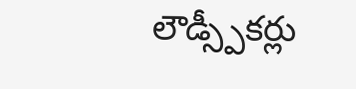లౌడ్స్పీకర్లు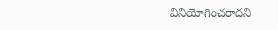వినియోగించరాదని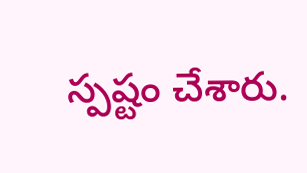స్పష్టం చేశారు.